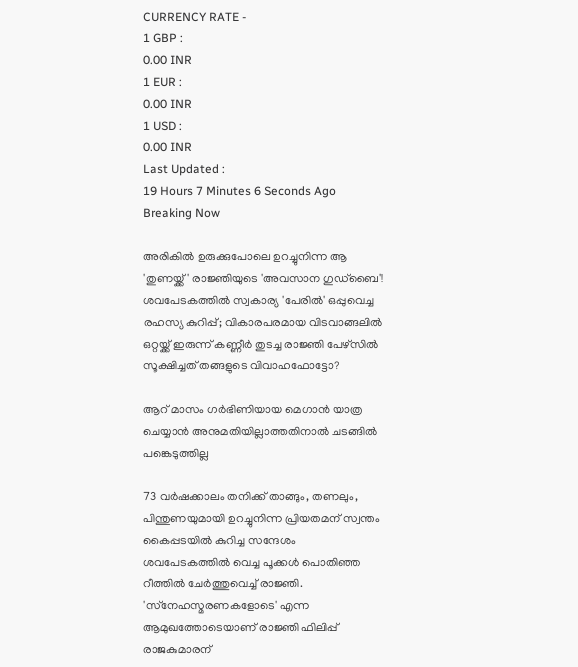CURRENCY RATE -
1 GBP :
0.00 INR
1 EUR :
0.00 INR
1 USD :
0.00 INR
Last Updated :
19 Hours 7 Minutes 6 Seconds Ago
Breaking Now

അരികില്‍ ഉരുക്കുപോലെ ഉറച്ചുനിന്ന ആ 'തുണയ്ക്ക്' രാജ്ഞിയുടെ 'അവസാന ഗുഡ്‌ബൈ'! ശവപേടകത്തില്‍ സ്വകാര്യ 'പേരില്‍' ഒപ്പുവെച്ച രഹസ്യ കുറിപ്പ്; വികാരപരമായ വിടവാങ്ങലില്‍ ഒറ്റയ്ക്ക് ഇരുന്ന് കണ്ണീര്‍ തുടച്ച രാജ്ഞി പേഴ്‌സില്‍ സൂക്ഷിച്ചത് തങ്ങളുടെ വിവാഹഫോട്ടോ?

ആറ് മാസം ഗര്‍ഭിണിയായ മെഗാന്‍ യാത്ര ചെയ്യാന്‍ അനുമതിയില്ലാത്തതിനാല്‍ ചടങ്ങില്‍ പങ്കെടുത്തില്ല

73 വര്‍ഷക്കാലം തനിക്ക് താങ്ങും, തണലും, പിന്തുണയുമായി ഉറച്ചുനിന്ന പ്രിയതമന് സ്വന്തം കൈപ്പടയില്‍ കുറിച്ച സന്ദേശം ശവപേടകത്തില്‍ വെച്ച പൂക്കള്‍ പൊതിഞ്ഞ റീത്തില്‍ ചേര്‍ത്തുവെച്ച് രാജ്ഞി. 'സ്‌നേഹസ്മരണകളോടെ' എന്ന ആമുഖത്തോടെയാണ് രാജ്ഞി ഫിലിപ്പ് രാജകുമാരന്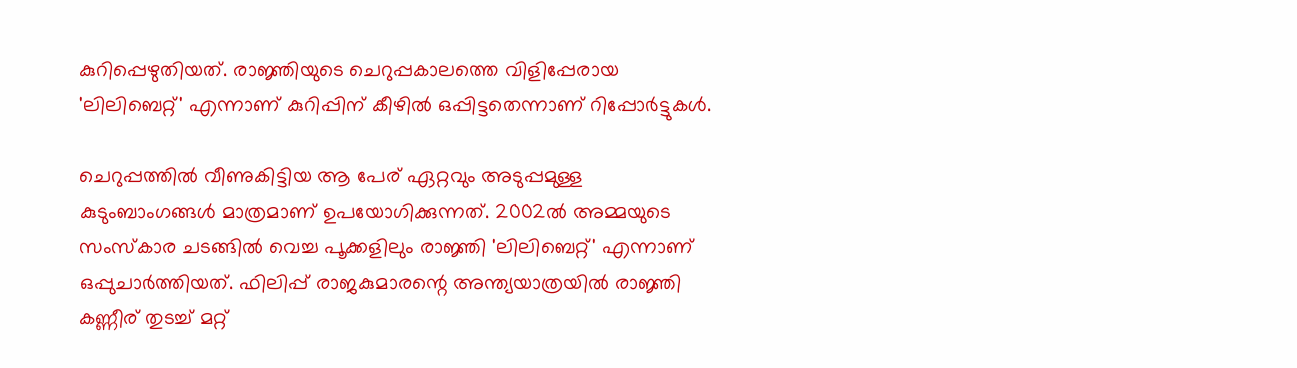കുറിപ്പെഴുതിയത്. രാജ്ഞിയുടെ ചെറുപ്പകാലത്തെ വിളിപ്പേരായ 'ലിലിബെറ്റ്' എന്നാണ് കുറിപ്പിന് കീഴില്‍ ഒപ്പിട്ടതെന്നാണ് റിപ്പോര്‍ട്ടുകള്‍.

ചെറുപ്പത്തില്‍ വീണുകിട്ടിയ ആ പേര് ഏറ്റവും അടുപ്പമുള്ള കുടുംബാംഗങ്ങള്‍ മാത്രമാണ് ഉപയോഗിക്കുന്നത്. 2002ല്‍ അമ്മയുടെ സംസ്‌കാര ചടങ്ങില്‍ വെച്ച പൂക്കളിലും രാജ്ഞി 'ലിലിബെറ്റ്' എന്നാണ് ഒപ്പുചാര്‍ത്തിയത്. ഫിലിപ്പ് രാജകുമാരന്റെ അന്ത്യയാത്രയില്‍ രാജ്ഞി കണ്ണീര് തുടച്ച് മറ്റ്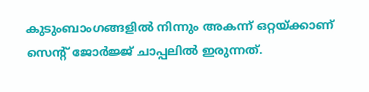കുടുംബാംഗങ്ങളില്‍ നിന്നും അകന്ന് ഒറ്റയ്ക്കാണ് സെന്റ് ജോര്‍ജ്ജ് ചാപ്പലില്‍ ഇരുന്നത്.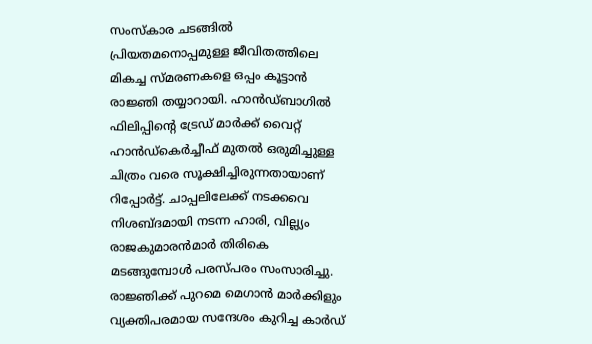സംസ്‌കാര ചടങ്ങില്‍ പ്രിയതമനൊപ്പമുള്ള ജീവിതത്തിലെ മികച്ച സ്മരണകളെ ഒപ്പം കൂട്ടാന്‍ രാജ്ഞി തയ്യാറായി. ഹാന്‍ഡ്ബാഗില്‍ ഫിലിപ്പിന്റെ ട്രേഡ് മാര്‍ക്ക് വൈറ്റ് ഹാന്‍ഡ്‌കെര്‍ച്ചീഫ് മുതല്‍ ഒരുമിച്ചുള്ള ചിത്രം വരെ സൂക്ഷിച്ചിരുന്നതായാണ് റിപ്പോര്‍ട്ട്. ചാപ്പലിലേക്ക് നടക്കവെ നിശബ്ദമായി നടന്ന ഹാരി, വില്ല്യം രാജകുമാരന്‍മാര്‍ തിരികെ മടങ്ങുമ്പോള്‍ പരസ്പരം സംസാരിച്ചു. രാജ്ഞിക്ക് പുറമെ മെഗാന്‍ മാര്‍ക്കിളും വ്യക്തിപരമായ സന്ദേശം കുറിച്ച കാര്‍ഡ്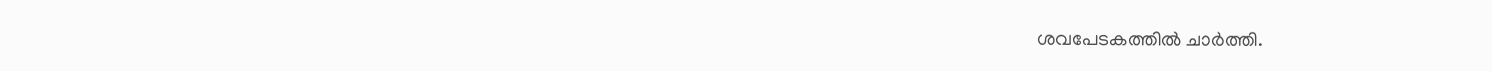ശവപേടകത്തില്‍ ചാര്‍ത്തി.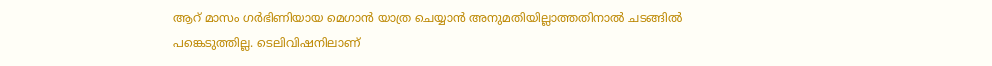ആറ് മാസം ഗര്‍ഭിണിയായ മെഗാന്‍ യാത്ര ചെയ്യാന്‍ അനുമതിയില്ലാത്തതിനാല്‍ ചടങ്ങില്‍ പങ്കെടുത്തില്ല. ടെലിവിഷനിലാണ്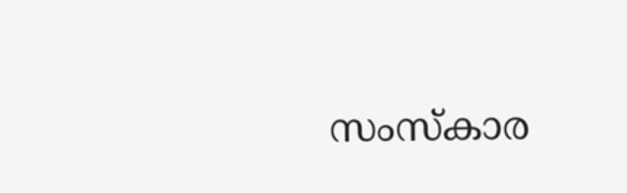സംസ്‌കാര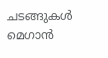ചടങ്ങുകള്‍ മെഗാന്‍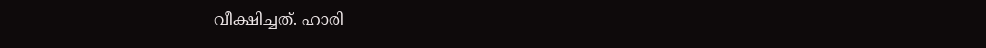വീക്ഷിച്ചത്. ഹാരി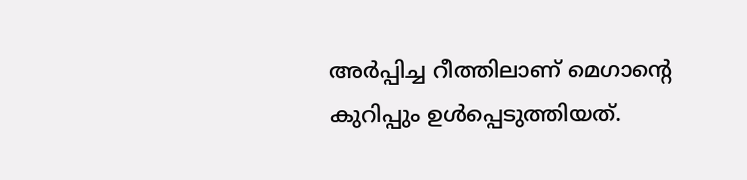അര്‍പ്പിച്ച റീത്തിലാണ് മെഗാന്റെ കുറിപ്പും ഉള്‍പ്പെടുത്തിയത്.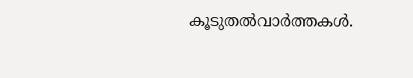കൂടുതല്‍വാര്‍ത്തകള്‍.